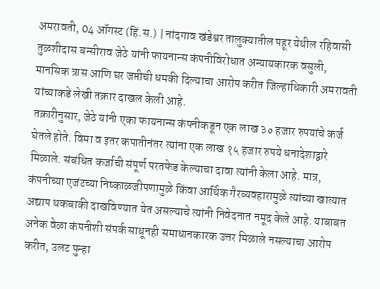अमरावती, 04 ऑगस्ट (हिं.स.) | नांदगाव खंडेश्वर तालुक्यातील पहूर येथील रहिवासी तुळशीदास बन्सीराव जेठे यांनी फायनान्स कंपनीविरोधात अन्यायकारक वसुली, मानसिक त्रास आणि घर जप्तीची धमकी दिल्याचा आरोप करीत जिल्हाधिकारी अमरावती यांच्याकडे लेखी तक्रार दाखल केली आहे.
तक्रारीनुसार, जेठे यांनी एका फायनान्स कंपनीकडून एक लाख ३० हजार रुपयांचे कर्ज घेतले होते. विमा व इतर कपातीनंतर त्यांना एक लाख १५ हजार रुपये धनादेशाद्वारे मिळाले. संबंधित कर्जाची संपूर्ण परतफेड केल्याचा दावा त्यांनी केला आहे. मात्र, कंपनीच्या एजंटच्या निष्काळजीपणामुळे किंवा आर्थिक गैरव्यवहारामुळे त्यांच्या खात्यात अद्याप थकबाकी दाखविण्यात येत असल्याचे त्यांनी निवेदनात नमूद केले आहे. याबाबत अनेक वेळा कंपनीशी संपर्क साधूनही समाधानकारक उत्तर मिळाले नसल्याचा आरोप करीत, उलट पुन्हा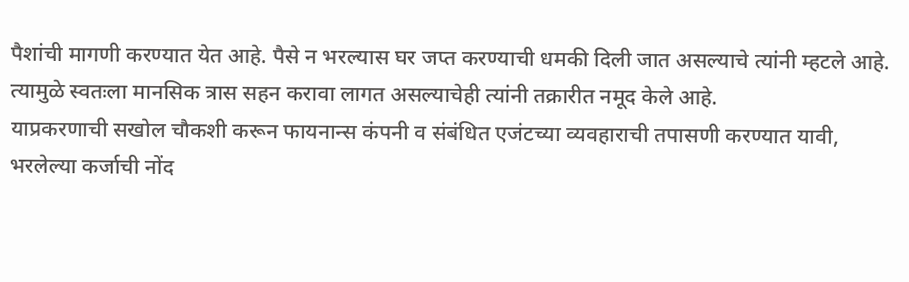पैशांची मागणी करण्यात येत आहे. पैसे न भरल्यास घर जप्त करण्याची धमकी दिली जात असल्याचे त्यांनी म्हटले आहे. त्यामुळे स्वतःला मानसिक त्रास सहन करावा लागत असल्याचेही त्यांनी तक्रारीत नमूद केले आहे.
याप्रकरणाची सखोल चौकशी करून फायनान्स कंपनी व संबंधित एजंटच्या व्यवहाराची तपासणी करण्यात यावी, भरलेल्या कर्जाची नोंद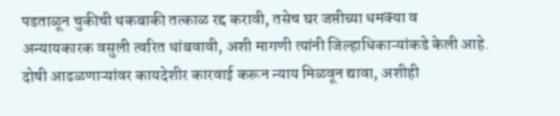पडताळून चुकीची थकबाकी तत्काळ रद्द करावी, तसेच घर जप्तीच्या धमक्या व अन्यायकारक वसुली त्वरित थांबवावी, अशी मागणी त्यांनी जिल्हाधिकाऱ्यांकडे केली आहे. दोषी आढळणाऱ्यांवर कायदेशीर कारवाई करून न्याय मिळवून द्यावा, अशीही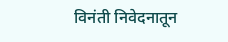विनंती निवेदनातून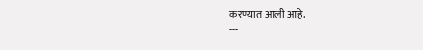करण्यात आली आहे.
---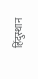हिंदुस्थान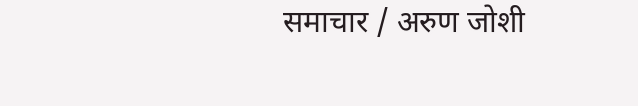समाचार / अरुण जोशी